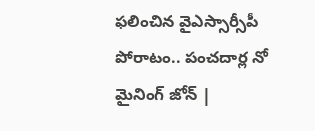ఫలించిన వైఎస్సార్సీపీ పోరాటం.. పంచదార్ల నో మైనింగ్‌ జోన్‌ |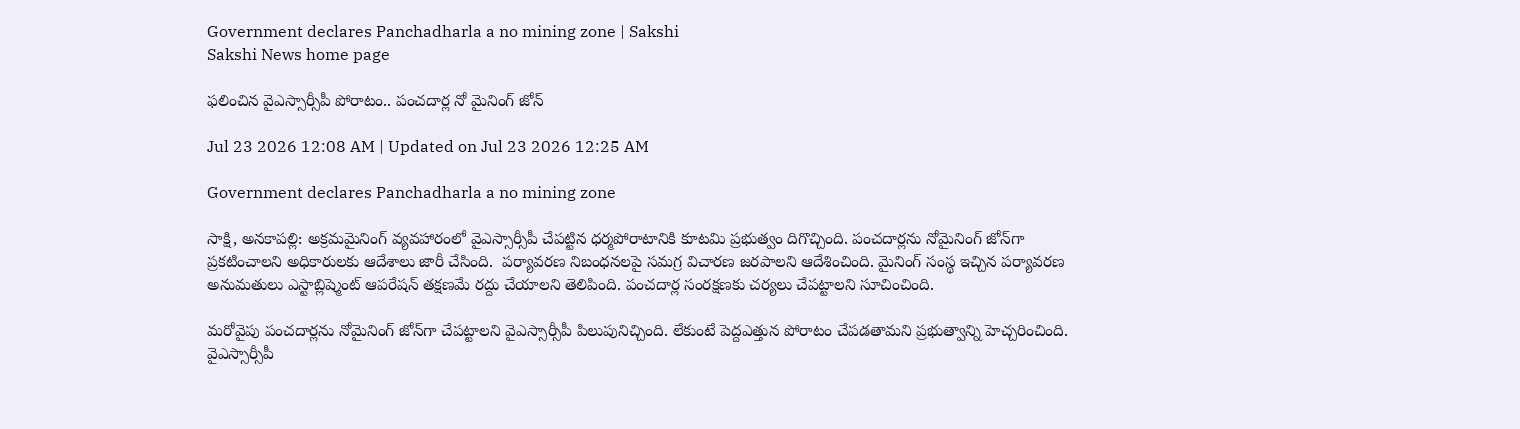Government declares Panchadharla a no mining zone | Sakshi
Sakshi News home page

ఫలించిన వైఎస్సార్సీపీ పోరాటం.. పంచదార్ల నో మైనింగ్‌ జోన్‌

Jul 23 2026 12:08 AM | Updated on Jul 23 2026 12:25 AM

Government declares Panchadharla a no mining zone

సాక్షి, అనకాపల్లి: అక్రమమైనింగ్‌ వ్యవహారంలో వైఎస్సార్సీపీ చేపట్టిన ధర్మపోరాటానికి కూటమి ప్రభుత్వం దిగొచ్చింది. పంచదార్లను నోమైనింగ్‌ జోన్‌గా ప్రకటించాలని అధికారులకు ఆదేశాలు జారీ చేసింది.  పర్యావరణ నిబంధనలపై సమగ్ర విచారణ జరపాలని ఆదేశించింది. మైనింగ్‌ సంస్థ ఇచ్చిన పర్యావరణ అనుమతులు ఎస్టాబ్లిష్మెంట్ ఆపరేషన్ తక్షణమే రద్దు చేయాలని తెలిపింది. పంచదార్ల సంరక్షణకు చర్యలు చేపట్టాలని సూచించింది.

మరోవైపు పంచదార్లను నోమైనింగ్‌ జోన్‌గా చేపట్టాలని వైఎస్సార్సీపీ పిలుపునిచ్చింది. లేకుంటే పెద్దఎత్తున పోరాటం చేపడతామని ప్రభుత్వాన్ని హెచ్చరించింది. వైఎస్సార్సీపీ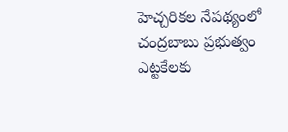హెచ్చరికల నేపథ్యంలో చంద్రబాబు ప్రభుత్వం ఎట్టకేలకు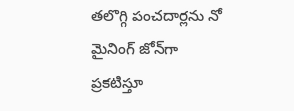తలొగ్గి పంచదార్లను నో మైనింగ్ జోన్‌గా ప్రకటిస్తూ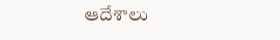ఆదేశాలు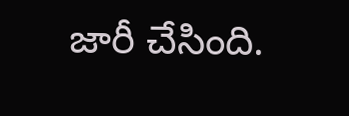జారీ చేసింది.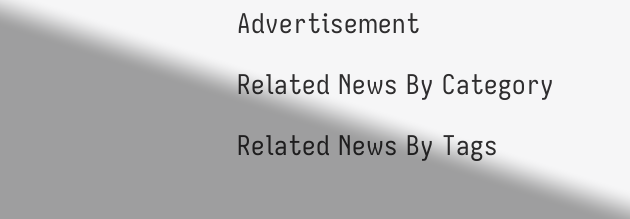Advertisement

Related News By Category

Related News By Tags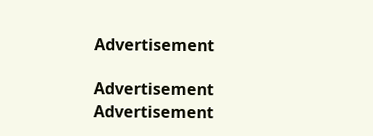Advertisement

Advertisement
Advertisement